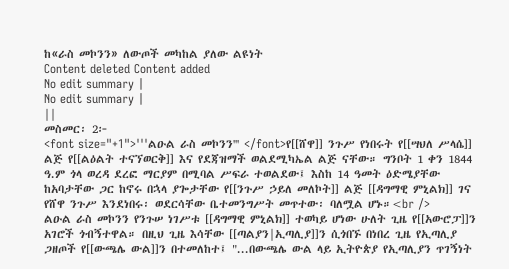ከ«ራስ መኮንን» ለውጦች መካከል ያለው ልዩነት
Content deleted Content added
No edit summary |
No edit summary |
||
መስመር፡ 2፦
<font size="+1">'''ልዑል ራስ መኮንን''' </font>የ[[ሸዋ]] ንጉሥ የነበሩት የ[[ሣህለ ሥላሴ]] ልጅ የ[[ልዕልት ተናኘወርቅ]] እና የደጃዝማች ወልደሚካኤል ልጅ ናቸው። ግንቦት 1 ቀን 1844 ዓ.ም ጎላ ወረዳ ደረፎ ማርያም በሚባል ሥፍራ ተወልደው፤ እስከ 14 ዓመት ዕድሜያቸው ከአባታቸው ጋር ከኖሩ በኋላ ያጐታቸው የ[[ንጉሥ ኃይለ መለኮት]] ልጅ [[ዳግማዊ ምኒልክ]] ገና የሸዋ ንጉሥ እንደነበሩ፡ ወደርሳቸው ቤተመንግሥት መጥተው፡ ባለሟል ሆኑ።<br />
ልዑል ራስ መኮንን የንጉሠ ነገሥቱ [[ዳግማዊ ምኒልክ]] ተወካይ ሆነው ሁለት ጊዜ የ[[አውሮፓ]]ን አገሮች ጎብኝተዋል። በዚህ ጊዜ እሳቸው [[ጣልያን|ኢጣሊያ]]ን ሲጎበኙ በነበረ ጊዜ የኢጣሊያ ጋዘጦች የ[[ውጫሌ ውል]]ን በተመለከተ፤ "...በውጫሌ ውል ላይ ኢትዮጵያ የኢጣሊያን ጥገኝነት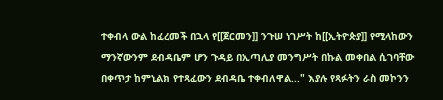ተቀብላ ውል ከፈረመች በኋላ የ[[ጀርመን]] ንጉሠ ነገሥት ከ[[ኢትዮጵያ]] የሚላከውን ማንኛውንም ደብዳቤም ሆን ጉዳይ በኢጣሊያ መንግሥት በኩል መቀበል ሲገባቸው በቀጥታ ከምኒልክ የተጻፈውን ደብዳቤ ተቀብለዋል..." እያሉ የጻፉትን ራስ መኮንን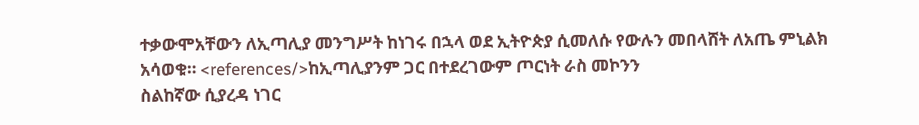ተቃውሞአቸውን ለኢጣሊያ መንግሥት ከነገሩ በኋላ ወደ ኢትዮጵያ ሲመለሱ የውሉን መበላሸት ለአጤ ምኒልክ አሳወቁ። <references/>ከኢጣሊያንም ጋር በተደረገውም ጦርነት ራስ መኮንን
ስልከኛው ሲያረዳ ነገር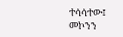ተሳሳተው፤
መኮንን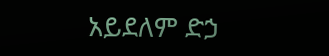አይደለም ድኃ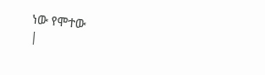ነው የሞተው
|